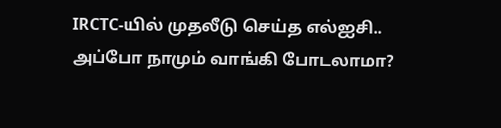IRCTC-யில் முதலீடு செய்த எல்ஐசி.. அப்போ நாமும் வாங்கி போடலாமா?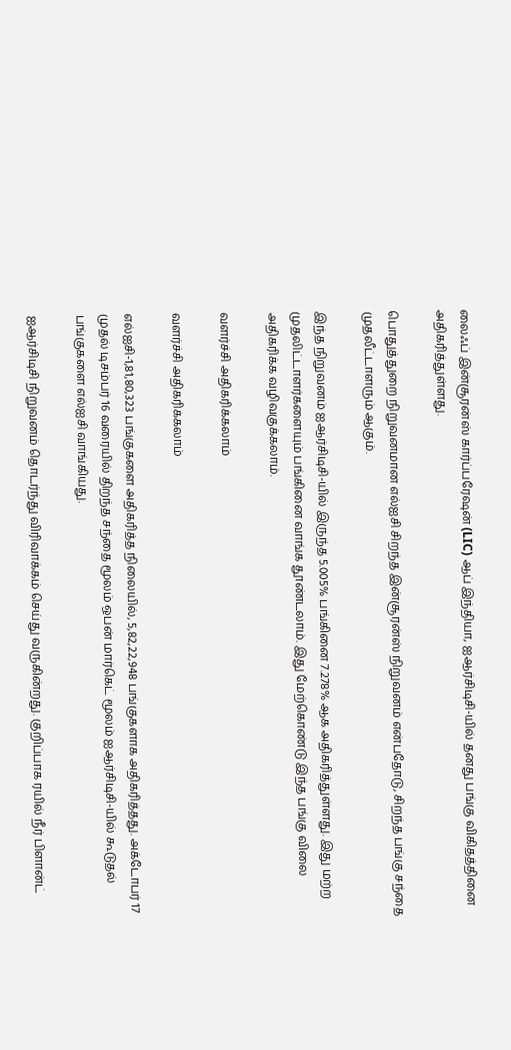லைஃப் இன்சூரன்ஸ் கார்ப்பரேஷன் (LIC) ஆப் இந்தியா, ஐஆர்சிடிசி-யில் தனது பங்கு விகிதத்தினை அதிகரித்துள்ளது.

பொதுத்துறை நிறுவனமான எல்ஐசி சிறந்த இன்சூரன்ஸ் நிறுவனம் என்பதோடு, சிறந்த பங்கு சந்தை முதலீட்டாளரும் ஆகும்.

இந்த நிறுவனம் ஐஆர்சிடிசி-யில் இருந்த 5.005% பங்கினை 7.278% ஆக அதிகரித்துள்ளது. இது மற்ற முதலிட்டாளர்களையும் பங்கினை வாங்க தூண்டலாம். இது மேற்கொண்டு இந்த பங்கு விலை அதிகரிக்க வழிவகுக்கலாம்.

வளர்ச்சி அதிகரிக்கலாம்

வளர்ச்சி அதிகரிக்கலாம்

எல்ஐசி-1,81,80,323 பங்குகளை அதிகரித்த நிலையில், 5,82,22,948 பங்குகளாக அதிகரித்தது. அக்டோபர் 17 முதல் டிசம்பர் 16 வரையில் திறந்த சந்தை மூலம் ஒபன் மார்கெட் மூலம் ஐஆர்சிடிசி-யில் கூடுதல் பங்குகளை எல்ஐசி வாங்கியது.

ஐஆர்சிடிசி நிறுவனம் தொடர்ந்து விரிவாக்கம் செய்து வருகின்றது. குறிப்பாக ரயில் நீர் பிளான்ட்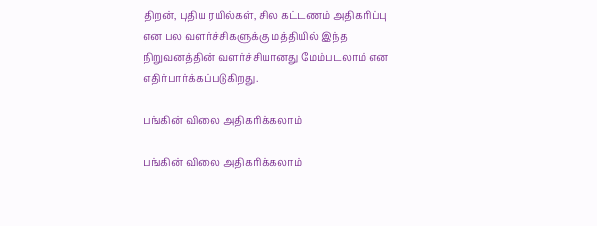திறன், புதிய ரயில்கள், சில கட்டணம் அதிகரிப்பு என பல வளர்ச்சிகளுக்கு மத்தியில் இந்த நிறுவனத்தின் வளர்ச்சியானது மேம்படலாம் என எதிர்பார்க்கப்படுகிறது.

பங்கின் விலை அதிகரிக்கலாம்

பங்கின் விலை அதிகரிக்கலாம்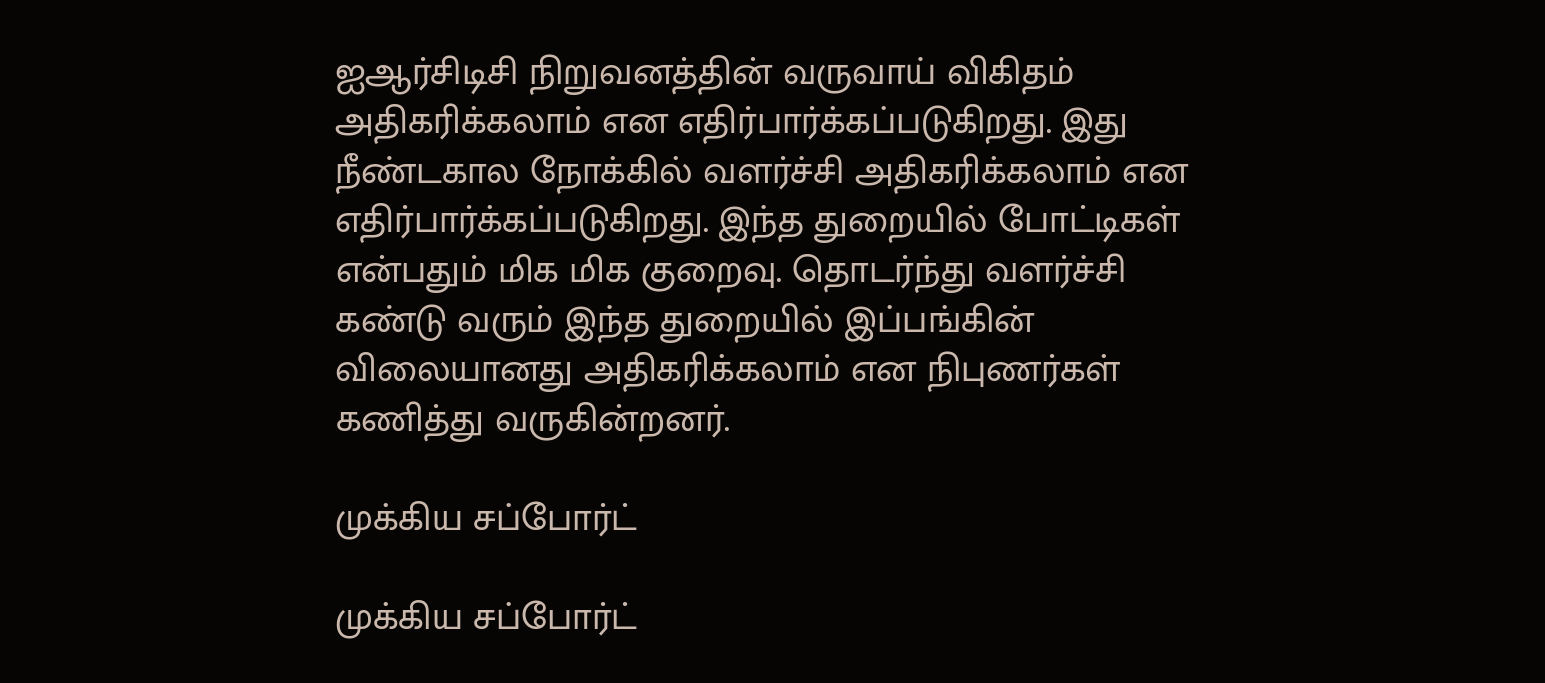ஐஆர்சிடிசி நிறுவனத்தின் வருவாய் விகிதம் அதிகரிக்கலாம் என எதிர்பார்க்கப்படுகிறது. இது நீண்டகால நோக்கில் வளர்ச்சி அதிகரிக்கலாம் என எதிர்பார்க்கப்படுகிறது. இந்த துறையில் போட்டிகள் என்பதும் மிக மிக குறைவு. தொடர்ந்து வளர்ச்சி கண்டு வரும் இந்த துறையில் இப்பங்கின் விலையானது அதிகரிக்கலாம் என நிபுணர்கள் கணித்து வருகின்றனர்.

முக்கிய சப்போர்ட்

முக்கிய சப்போர்ட்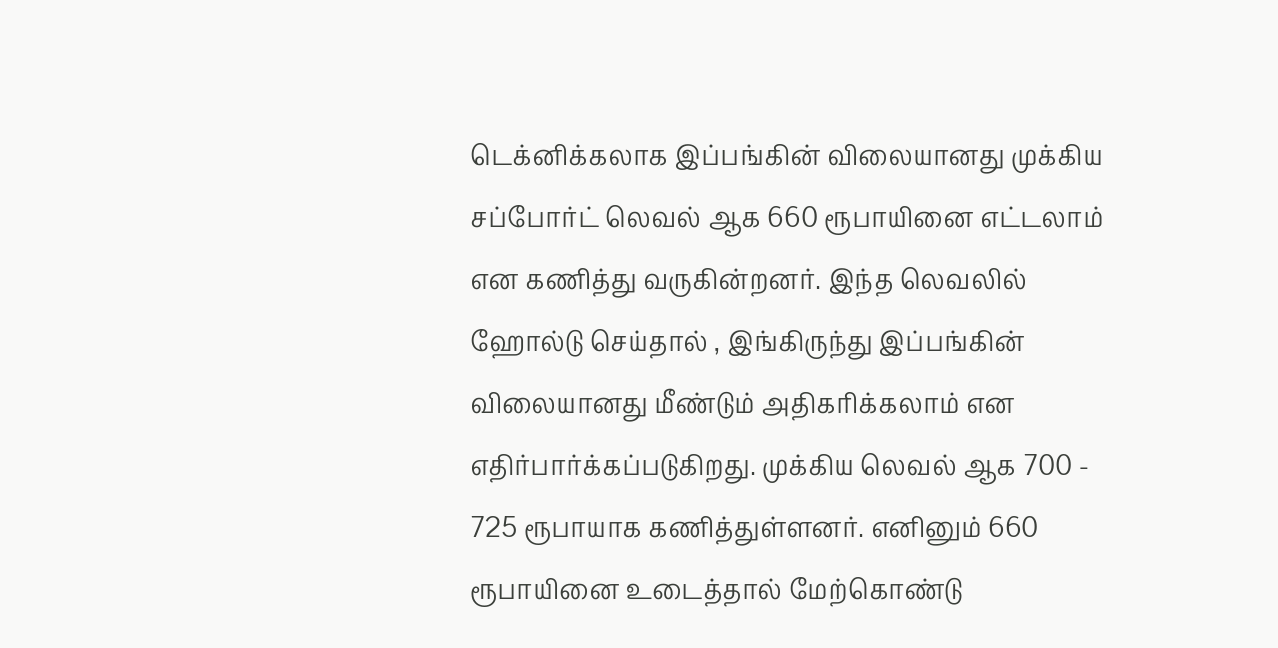டெக்னிக்கலாக இப்பங்கின் விலையானது முக்கிய சப்போர்ட் லெவல் ஆக 660 ரூபாயினை எட்டலாம் என கணித்து வருகின்றனர். இந்த லெவலில் ஹோல்டு செய்தால் , இங்கிருந்து இப்பங்கின் விலையானது மீண்டும் அதிகரிக்கலாம் என எதிர்பார்க்கப்படுகிறது. முக்கிய லெவல் ஆக 700 - 725 ரூபாயாக கணித்துள்ளனர். எனினும் 660 ரூபாயினை உடைத்தால் மேற்கொண்டு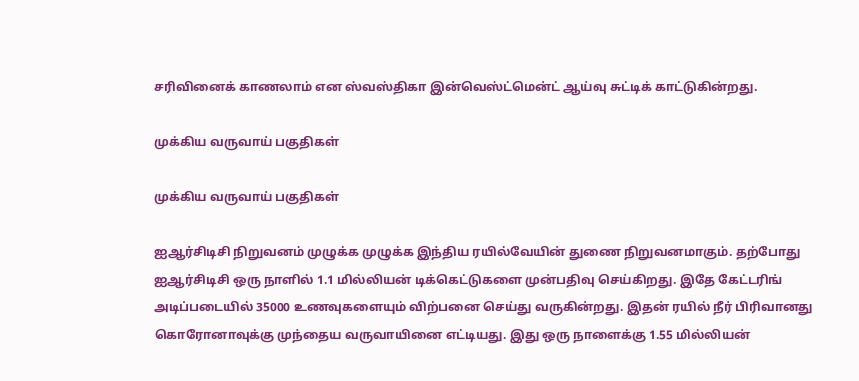சரிவினைக் காணலாம் என ஸ்வஸ்திகா இன்வெஸ்ட்மென்ட் ஆய்வு சுட்டிக் காட்டுகின்றது.

முக்கிய வருவாய் பகுதிகள்

முக்கிய வருவாய் பகுதிகள்

ஐஆர்சிடிசி நிறுவனம் முழுக்க முழுக்க இந்திய ரயில்வேயின் துணை நிறுவனமாகும். தற்போது ஐஆர்சிடிசி ஒரு நாளில் 1.1 மில்லியன் டிக்கெட்டுகளை முன்பதிவு செய்கிறது. இதே கேட்டரிங் அடிப்படையில் 35000 உணவுகளையும் விற்பனை செய்து வருகின்றது. இதன் ரயில் நீர் பிரிவானது கொரோனாவுக்கு முந்தைய வருவாயினை எட்டியது. இது ஒரு நாளைக்கு 1.55 மில்லியன்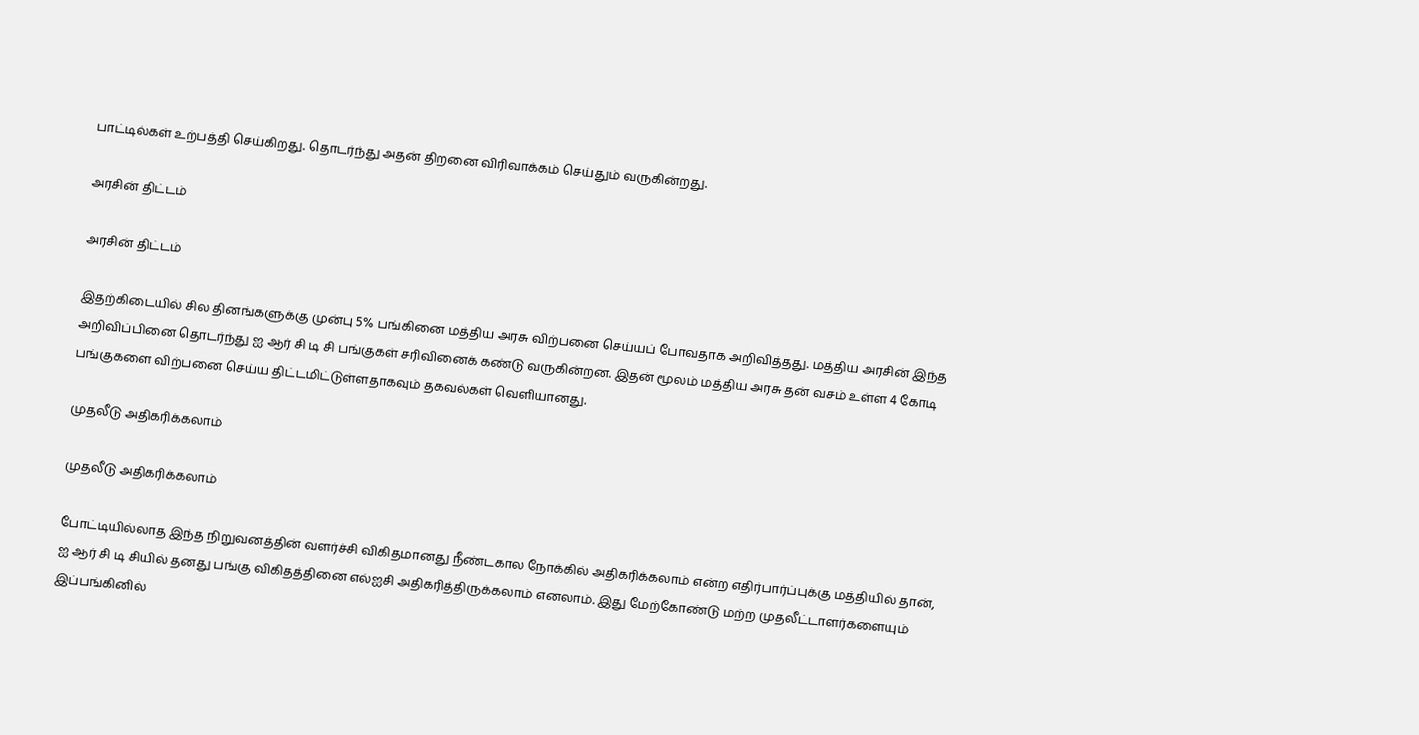பாட்டில்கள் உற்பத்தி செய்கிறது. தொடர்ந்து அதன் திறனை விரிவாக்கம் செய்தும் வருகின்றது.

அரசின் திட்டம்

அரசின் திட்டம்

இதற்கிடையில் சில தினங்களுக்கு முன்பு 5% பங்கினை மத்திய அரசு விற்பனை செய்யப் போவதாக அறிவித்தது. மத்திய அரசின் இந்த அறிவிப்பினை தொடர்ந்து ஐ ஆர் சி டி சி பங்குகள் சரிவினைக் கண்டு வருகின்றன. இதன் மூலம் மத்திய அரசு தன் வசம் உள்ள 4 கோடி பங்குகளை விற்பனை செய்ய திட்டமிட்டுள்ளதாகவும் தகவல்கள் வெளியானது.

முதலீடு அதிகரிக்கலாம்

முதலீடு அதிகரிக்கலாம்

போட்டியில்லாத இந்த நிறுவனத்தின் வளர்ச்சி விகிதமானது நீண்டகால நோக்கில் அதிகரிக்கலாம் என்ற எதிர்பார்ப்புக்கு மத்தியில் தான், ஐ ஆர் சி டி சியில் தனது பங்கு விகிதத்தினை எல்ஐசி அதிகரித்திருக்கலாம் எனலாம். இது மேற்கோண்டு மற்ற முதலீட்டாளர்களையும் இப்பங்கினில்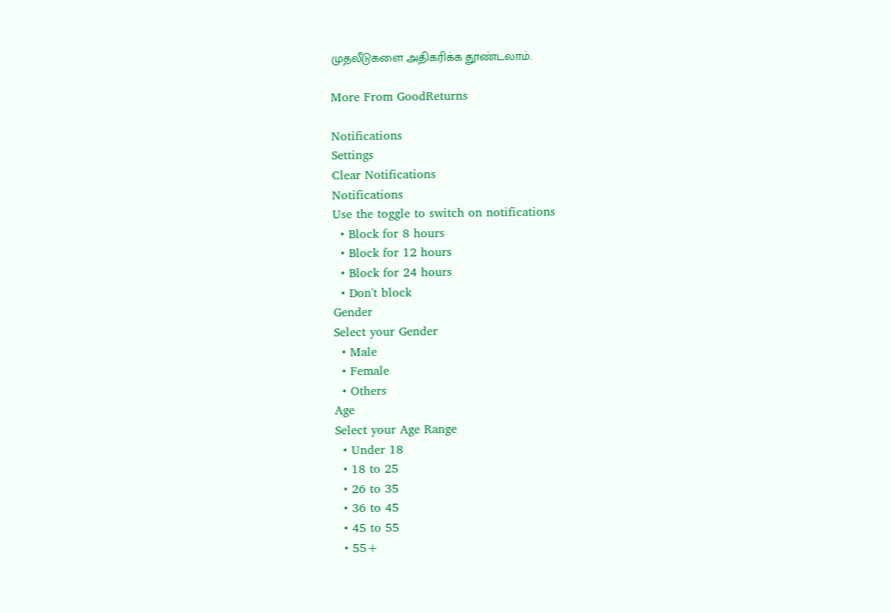முதலீடுகளை அதிகரிக்க தூண்டலாம்.

More From GoodReturns

Notifications
Settings
Clear Notifications
Notifications
Use the toggle to switch on notifications
  • Block for 8 hours
  • Block for 12 hours
  • Block for 24 hours
  • Don't block
Gender
Select your Gender
  • Male
  • Female
  • Others
Age
Select your Age Range
  • Under 18
  • 18 to 25
  • 26 to 35
  • 36 to 45
  • 45 to 55
  • 55+